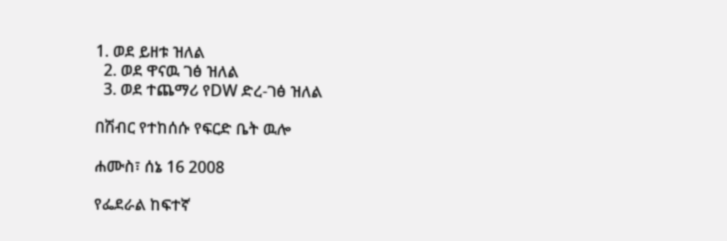1. ወደ ይዘቱ ዝለል
  2. ወደ ዋናዉ ገፅ ዝለል
  3. ወደ ተጨማሪ የDW ድረ-ገፅ ዝለል

በሽብር የተከሰሱ የፍርድ ቤት ዉሎ

ሐሙስ፣ ሰኔ 16 2008

የፌደራል ከፍተኛ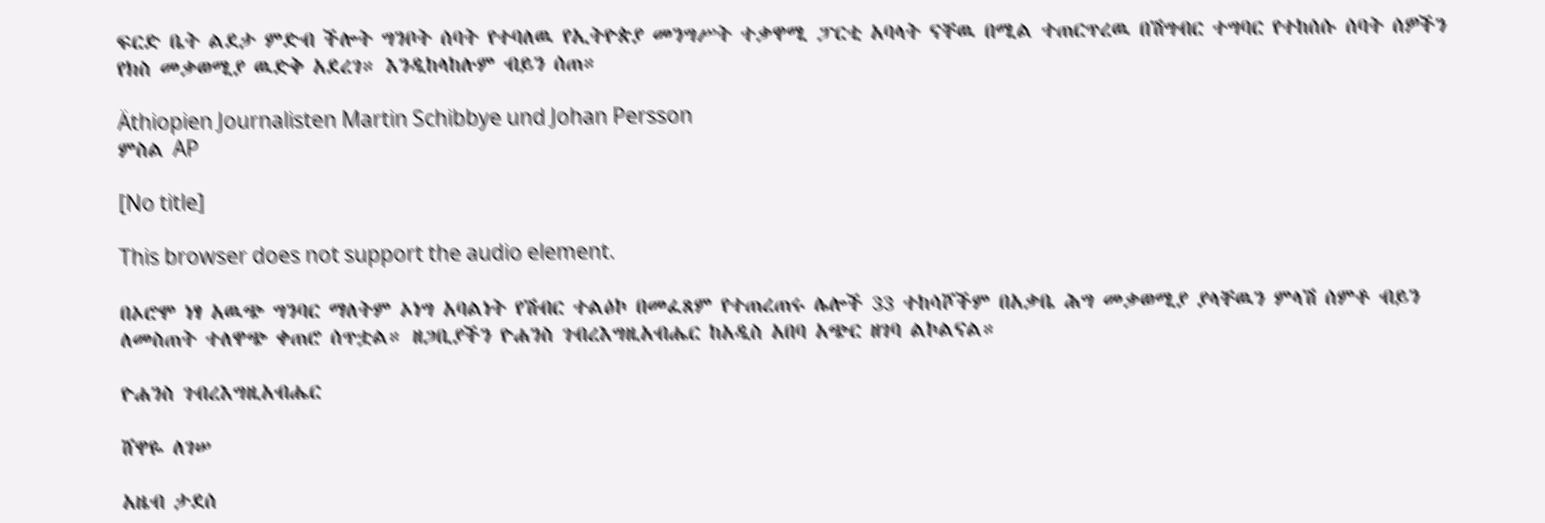ፍርድ ቤት ልደታ ምድብ ችሎት ግንቦት ሰባት የተባለዉ የኢትዮጵያ መንግሥት ተቃዋሚ ፓርቲ አባላት ናቸዉ በሚል ተጠርጥረዉ በሽግብር ተግባር የተከሰሱ ሰባት ሰዎችን የክስ መቃወሚያ ዉድቅ አደረገ። እንዲከላከሉም ብይን ሰጠ።

Äthiopien Journalisten Martin Schibbye und Johan Persson
ምስል AP

[No title]

This browser does not support the audio element.

በኦሮሞ ነፃ አዉጭ ግንባር ማለትም ኦነግ አባልነት የሽብር ተልዕኮ በመፈጸም የተጠረጠሩ ሌሎች 33 ተከሳሾችም በአቃቤ ሕግ መቃወሚያ ያላቸዉን ምላሽ ሰምቶ ብይን ለመስጠት ተለዋጭ ቀጠሮ ሰጥቷል። ዘጋቢያችን ዮሐንስ ገብረእግዚአብሔር ከአዲስ አበባ አጭር ዘገባ ልኮልናል።

ዮሐንስ ገብረእግዚአብሔር

ሸዋዬ ለገሠ

አዜብ ታደሰ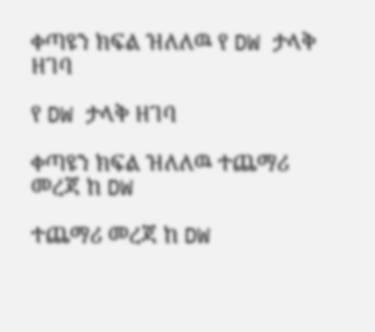ቀጣዩን ክፍል ዝለለዉ የ DW ታላቅ ዘገባ

የ DW ታላቅ ዘገባ

ቀጣዩን ክፍል ዝለለዉ ተጨማሪ መረጃ ከ DW

ተጨማሪ መረጃ ከ DW